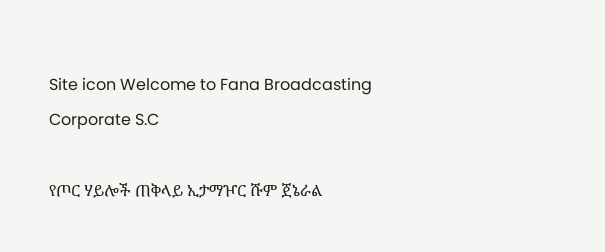Site icon Welcome to Fana Broadcasting Corporate S.C

የጦር ሃይሎች ጠቅላይ ኢታማዦር ሹም ጀኔራል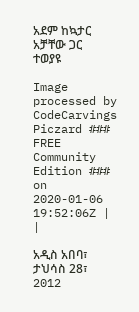አደም ከኳታር አቻቸው ጋር ተወያዩ

Image processed by CodeCarvings Piczard ### FREE Community Edition ### on 2020-01-06 19:52:06Z | |

አዲስ አበባ፣ ታህሳስ 28፣ 2012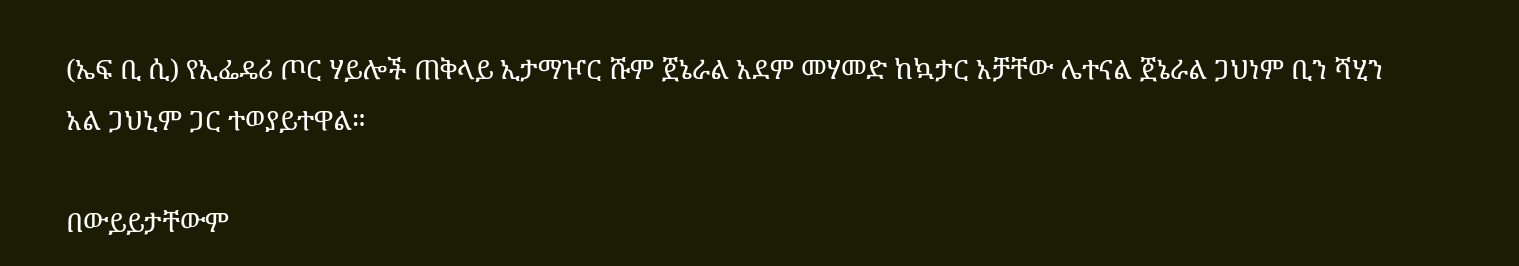(ኤፍ ቢ ሲ) የኢፌዴሪ ጦር ሃይሎች ጠቅላይ ኢታማዦር ሹም ጀኔራል አደም መሃመድ ከኳታር አቻቸው ሌተናል ጀኔራል ጋህነም ቢን ሻሂን አል ጋህኒም ጋር ተወያይተዋል።

በውይይታቸውም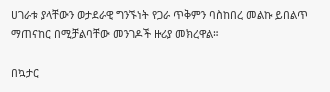ሀገራቱ ያላቸውን ወታደራዊ ግንኙነት የጋራ ጥቅምን ባስከበረ መልኩ ይበልጥ ማጠናከር በሚቻልባቸው መንገዶች ዙሪያ መክረዋል።

በኳታር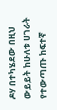ዶሃ በተካሄደው በዚህ ውይይት ከሁለቱ ሀገራት የተውጣጡ ከፍተኛ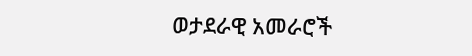ወታደራዊ አመራሮች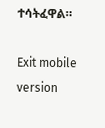ተሳትፈዋል።

Exit mobile version